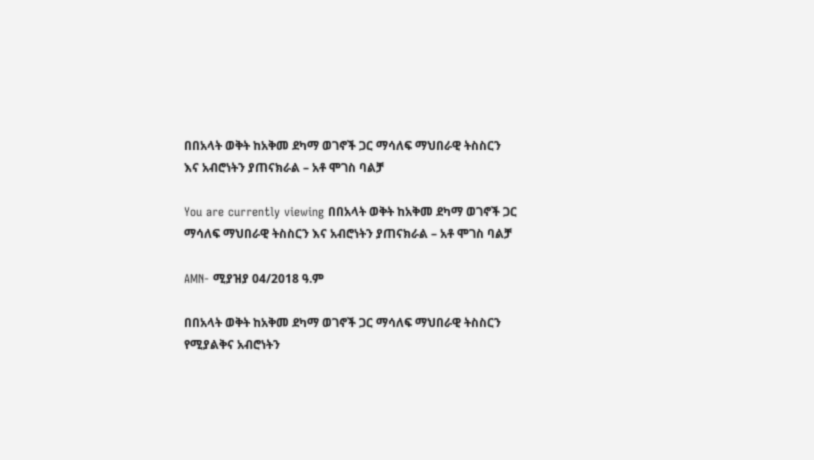በበአላት ወቅት ከአቅመ ደካማ ወገኖች ጋር ማሳለፍ ማህበራዊ ትስስርን እና አብሮነትን ያጠናክራል – አቶ ሞገስ ባልቻ

You are currently viewing በበአላት ወቅት ከአቅመ ደካማ ወገኖች ጋር ማሳለፍ ማህበራዊ ትስስርን እና አብሮነትን ያጠናክራል – አቶ ሞገስ ባልቻ

AMN- ሚያዝያ 04/2018 ዓ.ም

በበአላት ወቅት ከአቅመ ደካማ ወገኖች ጋር ማሳለፍ ማህበራዊ ትስስርን የሚያልቅና አብሮነትን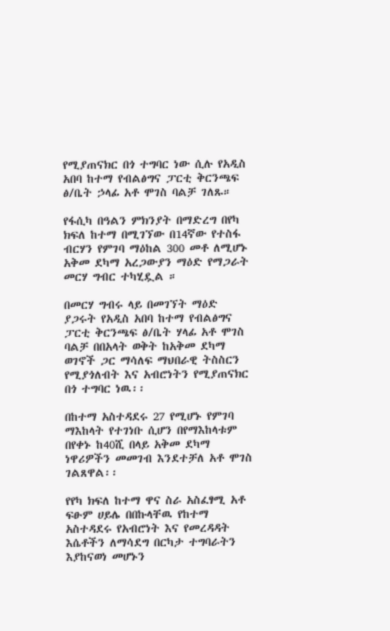የሚያጠናክር በጎ ተግባር ነው ሲሉ የአዲስ አበባ ከተማ የብልፅግና ፓርቲ ቅርንጫፍ ፅ/ቤት ኃላፊ አቶ ሞገስ ባልቻ ገለጹ።

የፋሲካ በዓልን ምክንያት በማድረግ በየካ ክፍለ ከተማ በሚገኘው በ14ኛው የተስፋ ብርሃን የምገባ ማዕከል 300 መቶ ለሚሆኑ አቅመ ደካማ አረጋውያን ማዕድ የማጋራት መርሃ ግብር ተካሂዷል ።

በመርሃ ግብሩ ላይ በመገኘት ማዕድ ያጋሩት የአዲስ አበባ ከተማ የብልፅግና ፓርቲ ቅርንጫፍ ፅ/ቤት ሃላፊ አቶ ሞገስ ባልቻ በበአላት ወቅት ከአቅመ ደካማ ወገኖች ጋር ማሳለፍ ማህበራዊ ትስስርን የሚያጎለብት እና አብሮነትን የሚያጠናክር በጎ ተግባር ነዉ፡፡

በከተማ አስተዳደሩ 27 የሚሆኑ የምገባ ማእከላት የተገነቡ ሲሆን በየማእከላቱም በየቀኑ ከ40ሺ በላይ አቅመ ደካማ ነዋሪዎችን መመገብ እንደተቻለ አቶ ሞገስ ገልጸዋል፡፡

የየካ ክፍለ ከተማ ዋና ስራ አስፈፃሚ አቶ ፍፁም ሀይሌ በበኩላቸዉ የከተማ አስተዳደሩ የአብሮነት እና የመረዳዳት እሴቶችን ለማሳደግ በርካታ ተግባራትን እያከናወነ መሆኑን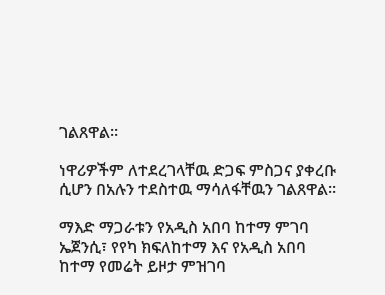ገልጸዋል።

ነዋሪዎችም ለተደረገላቸዉ ድጋፍ ምስጋና ያቀረቡ ሲሆን በአሉን ተደስተዉ ማሳለፋቸዉን ገልጸዋል፡፡

ማእድ ማጋራቱን የአዲስ አበባ ከተማ ምገባ ኤጀንሲ፣ የየካ ክፍለከተማ እና የአዲስ አበባ ከተማ የመሬት ይዞታ ምዝገባ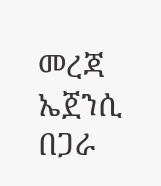መረጃ ኤጀንሲ በጋራ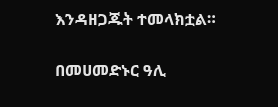እንዳዘጋጁት ተመላክቷል።

በመሀመድኑር ዓሊ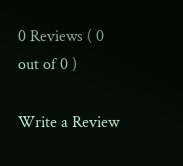0 Reviews ( 0 out of 0 )

Write a Review